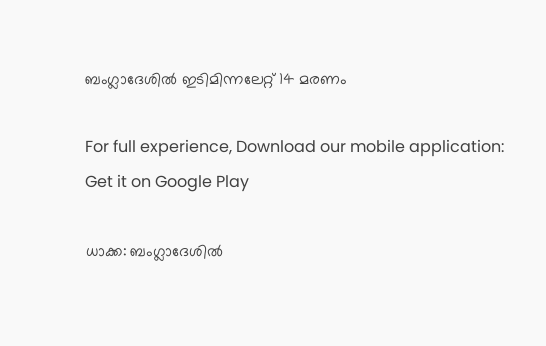ബംഗ്ലാദേശിൽ ഇടിമിന്നലേറ്റ് 14 മരണം

For full experience, Download our mobile application:
Get it on Google Play

ധാക്ക: ബംഗ്ലാദേശിൽ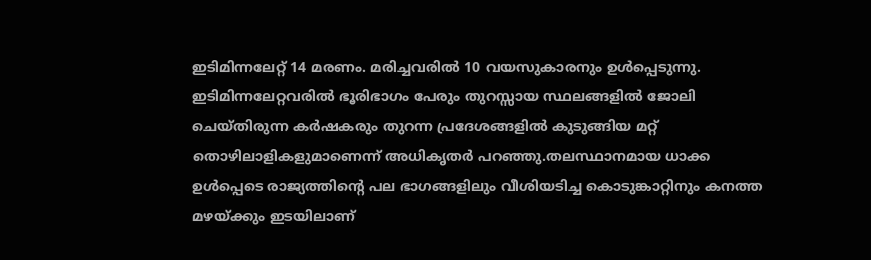ഇടിമിന്നലേറ്റ് 14 മരണം. മരിച്ചവരിൽ 10 വയസുകാരനും ഉൾപ്പെടുന്നു. ഇടിമിന്നലേറ്റവരിൽ ഭൂരിഭാഗം പേരും തുറസ്സായ സ്ഥലങ്ങളിൽ ജോലി ചെയ്തിരുന്ന കര്‍ഷകരും തുറന്ന പ്രദേശങ്ങളിൽ കുടുങ്ങിയ മറ്റ് തൊഴിലാളികളുമാണെന്ന് അധികൃതർ പറഞ്ഞു.തലസ്ഥാനമായ ധാക്ക ഉൾപ്പെടെ രാജ്യത്തിന്റെ പല ഭാഗങ്ങളിലും വീശിയടിച്ച കൊടുങ്കാറ്റിനും കനത്ത മഴയ്ക്കും ഇടയിലാണ്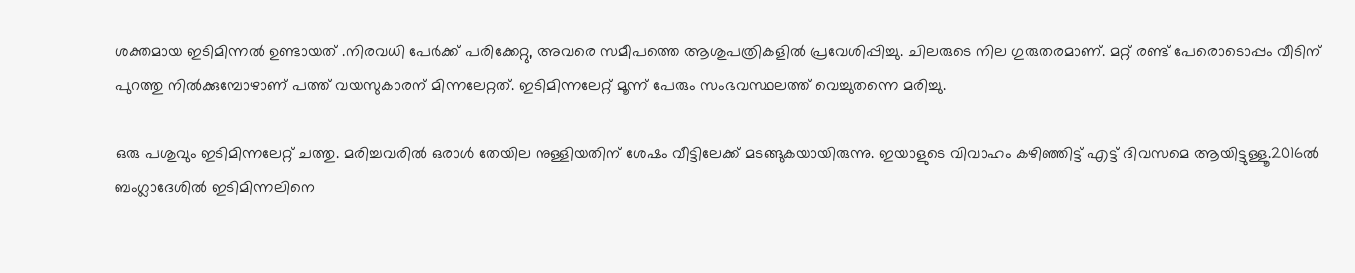ശക്തമായ ഇടിമിന്നൽ ഉണ്ടായത് .നിരവധി പേർക്ക് പരിക്കേറ്റു, അവരെ സമീപത്തെ ആശുപത്രികളിൽ പ്രവേശിപ്പിച്ചു. ചിലരുടെ നില ഗുരുതരമാണ്. മറ്റ് രണ്ട് പേരൊടൊപ്പം വീടിന് പുറത്തു നിൽക്കുമ്പോഴാണ് പത്ത് വയസുകാരന് മിന്നലേറ്റത്. ഇടിമിന്നലേറ്റ് മൂന്ന് പേരും സംഭവസ്ഥലത്ത് വെച്ചുതന്നെ മരിച്ചു.

ഒരു പശുവും ഇടിമിന്നലേറ്റ് ചത്തു. മരിച്ചവരിൽ ഒരാൾ തേയില നുള്ളിയതിന് ശേഷം വീട്ടിലേക്ക് മടങ്ങുകയായിരുന്നു. ഇയാളുടെ വിവാഹം കഴിഞ്ഞിട്ട് എട്ട് ദിവസമെ ആയിട്ടുള്ളൂ.2016ൽ ബംഗ്ലാദേശിൽ ഇടിമിന്നലിനെ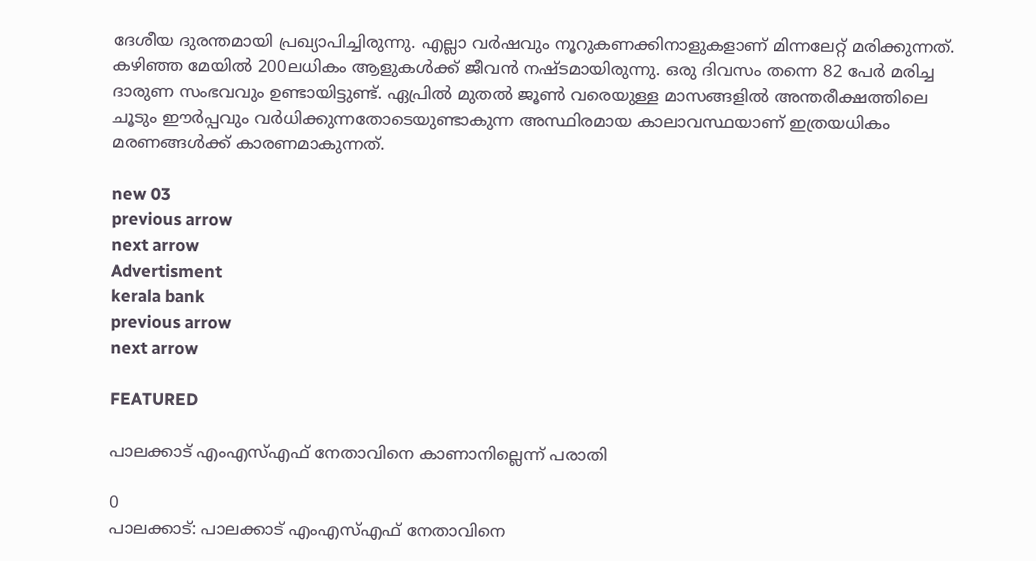ദേശീയ ദുരന്തമായി പ്രഖ്യാപിച്ചിരുന്നു. എല്ലാ വര്‍ഷവും നൂറുകണക്കിനാളുകളാണ് മിന്നലേറ്റ് മരിക്കുന്നത്. കഴിഞ്ഞ മേയിൽ 200ലധികം ആളുകൾക്ക് ജീവൻ നഷ്ടമായിരുന്നു. ഒരു ദിവസം തന്നെ 82 പേർ മരിച്ച ദാരുണ സംഭവവും ഉണ്ടായിട്ടുണ്ട്. ഏപ്രിൽ മുതൽ ജൂൺ വരെയുള്ള മാസങ്ങളിൽ അന്തരീക്ഷത്തിലെ ചൂടും ഈർപ്പവും വർധിക്കുന്നതോടെയുണ്ടാകുന്ന അസ്ഥിരമായ കാലാവസ്ഥയാണ് ഇത്രയധികം മരണങ്ങൾക്ക് കാരണമാകുന്നത്.

new 03
previous arrow
next arrow
Advertisment
kerala bank
previous arrow
next arrow

FEATURED

പാലക്കാട് എംഎസ്എഫ് നേതാവിനെ കാണാനില്ലെന്ന് പരാതി

0
പാലക്കാട്‌: പാലക്കാട് എംഎസ്എഫ് നേതാവിനെ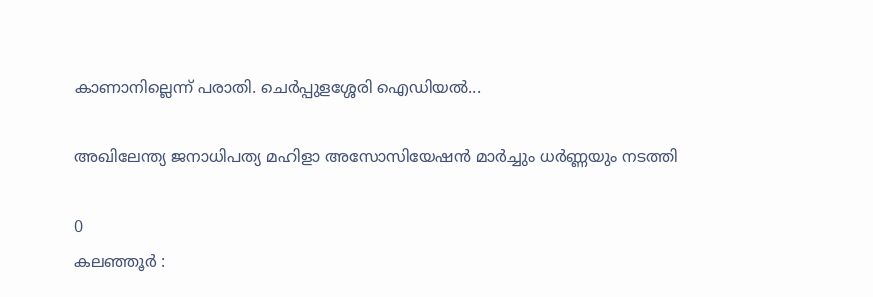കാണാനില്ലെന്ന് പരാതി. ചെർപ്പുളശ്ശേരി ഐഡിയൽ...

അഖിലേന്ത്യ ജനാധിപത്യ മഹിളാ അസോസിയേഷൻ മാർച്ചും ധർണ്ണയും നടത്തി

0
കലഞ്ഞൂര്‍ :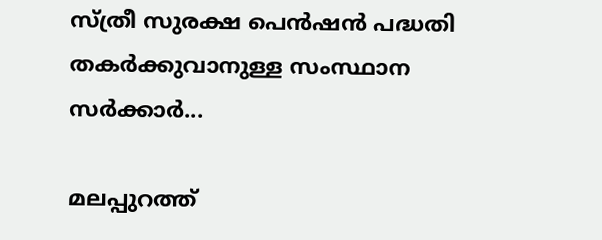സ്ത്രീ സുരക്ഷ പെൻഷൻ പദ്ധതി തകര്‍ക്കുവാനുള്ള സംസ്ഥാന സര്‍ക്കാര്‍...

മലപ്പുറത്ത്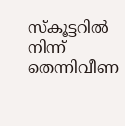സ്‌കൂട്ടറിൽ നിന്ന് തെന്നിവീണ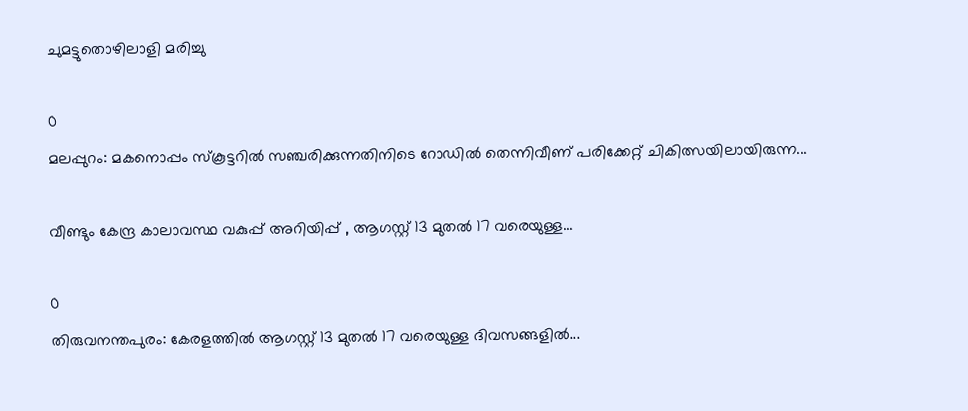ചുമട്ടുതൊഴിലാളി മരിച്ചു

0
മലപ്പുറം: മകനൊപ്പം സ്‌കൂട്ടറില്‍ സഞ്ചരിക്കുന്നതിനിടെ റോഡില്‍ തെന്നിവീണ് പരിക്കേറ്റ് ചികിത്സയിലായിരുന്ന...

വീണ്ടും കേന്ദ്ര കാലാവസ്ഥ വകുപ്പ് അറിയിപ്പ് , ആഗസ്റ്റ് 13 മുതൽ 17 വരെയുള്ള...

0
തിരുവനന്തപുരം: കേരളത്തിൽ ആഗസ്റ്റ് 13 മുതൽ 17 വരെയുള്ള ദിവസങ്ങളിൽ...